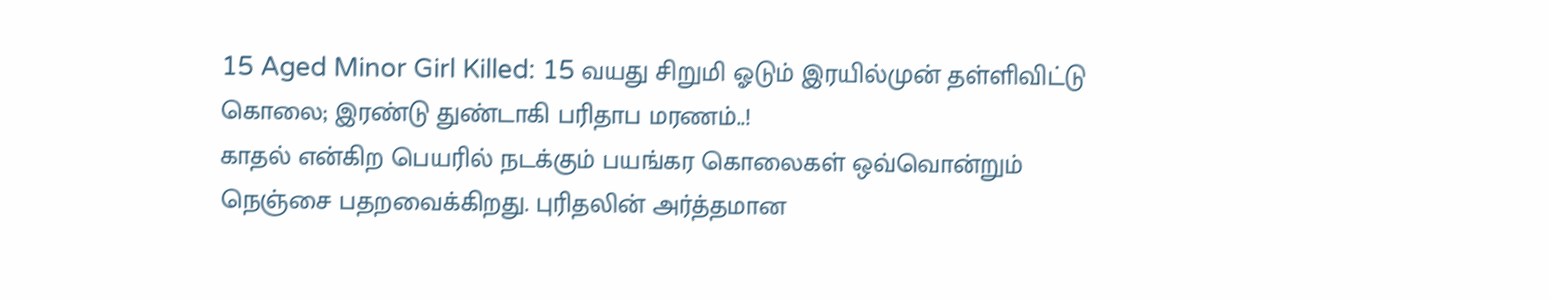15 Aged Minor Girl Killed: 15 வயது சிறுமி ஓடும் இரயில்முன் தள்ளிவிட்டு கொலை; இரண்டு துண்டாகி பரிதாப மரணம்..!
காதல் என்கிற பெயரில் நடக்கும் பயங்கர கொலைகள் ஒவ்வொன்றும் நெஞ்சை பதறவைக்கிறது. புரிதலின் அர்த்தமான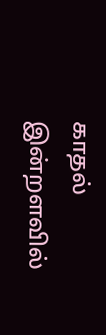காதல் இன்றளவில்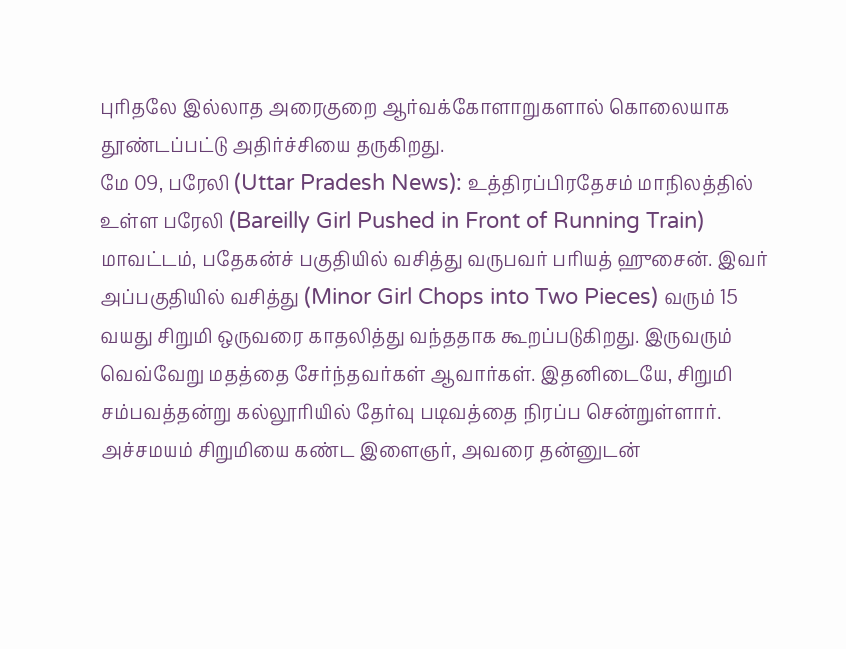புரிதலே இல்லாத அரைகுறை ஆர்வக்கோளாறுகளால் கொலையாக தூண்டப்பட்டு அதிர்ச்சியை தருகிறது.
மே 09, பரேலி (Uttar Pradesh News): உத்திரப்பிரதேசம் மாநிலத்தில் உள்ள பரேலி (Bareilly Girl Pushed in Front of Running Train) மாவட்டம், பதேகன்ச் பகுதியில் வசித்து வருபவர் பரியத் ஹுசைன். இவர் அப்பகுதியில் வசித்து (Minor Girl Chops into Two Pieces) வரும் 15 வயது சிறுமி ஒருவரை காதலித்து வந்ததாக கூறப்படுகிறது. இருவரும் வெவ்வேறு மதத்தை சேர்ந்தவர்கள் ஆவார்கள். இதனிடையே, சிறுமி சம்பவத்தன்று கல்லூரியில் தேர்வு படிவத்தை நிரப்ப சென்றுள்ளார். அச்சமயம் சிறுமியை கண்ட இளைஞர், அவரை தன்னுடன்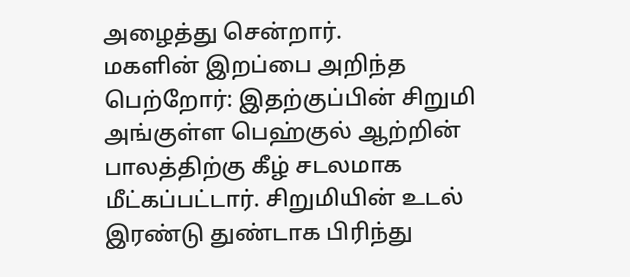அழைத்து சென்றார்.
மகளின் இறப்பை அறிந்த பெற்றோர்: இதற்குப்பின் சிறுமி அங்குள்ள பெஹ்குல் ஆற்றின் பாலத்திற்கு கீழ் சடலமாக மீட்கப்பட்டார். சிறுமியின் உடல் இரண்டு துண்டாக பிரிந்து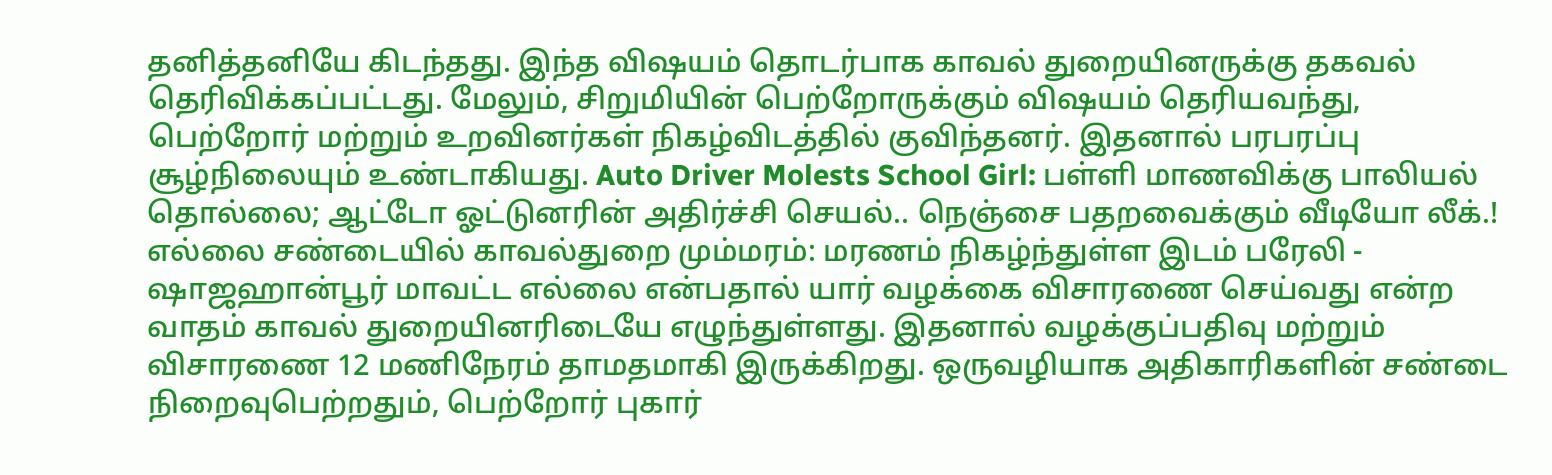தனித்தனியே கிடந்தது. இந்த விஷயம் தொடர்பாக காவல் துறையினருக்கு தகவல் தெரிவிக்கப்பட்டது. மேலும், சிறுமியின் பெற்றோருக்கும் விஷயம் தெரியவந்து, பெற்றோர் மற்றும் உறவினர்கள் நிகழ்விடத்தில் குவிந்தனர். இதனால் பரபரப்பு சூழ்நிலையும் உண்டாகியது. Auto Driver Molests School Girl: பள்ளி மாணவிக்கு பாலியல் தொல்லை; ஆட்டோ ஓட்டுனரின் அதிர்ச்சி செயல்.. நெஞ்சை பதறவைக்கும் வீடியோ லீக்.!
எல்லை சண்டையில் காவல்துறை மும்மரம்: மரணம் நிகழ்ந்துள்ள இடம் பரேலி - ஷாஜஹான்பூர் மாவட்ட எல்லை என்பதால் யார் வழக்கை விசாரணை செய்வது என்ற வாதம் காவல் துறையினரிடையே எழுந்துள்ளது. இதனால் வழக்குப்பதிவு மற்றும் விசாரணை 12 மணிநேரம் தாமதமாகி இருக்கிறது. ஒருவழியாக அதிகாரிகளின் சண்டை நிறைவுபெற்றதும், பெற்றோர் புகார்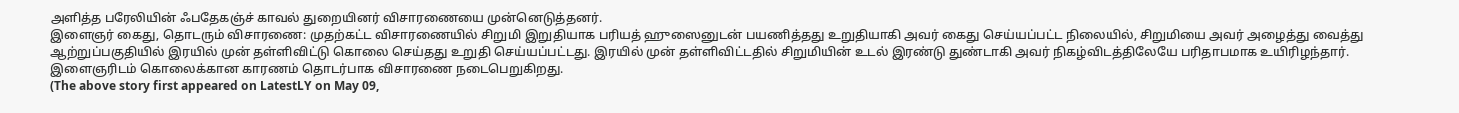அளித்த பரேலியின் ஃபதேகஞ்ச் காவல் துறையினர் விசாரணையை முன்னெடுத்தனர்.
இளைஞர் கைது, தொடரும் விசாரணை: முதற்கட்ட விசாரணையில் சிறுமி இறுதியாக பரியத் ஹுஸைனுடன் பயணித்தது உறுதியாகி அவர் கைது செய்யப்பட்ட நிலையில், சிறுமியை அவர் அழைத்து வைத்து ஆற்றுப்பகுதியில் இரயில் முன் தள்ளிவிட்டு கொலை செய்தது உறுதி செய்யப்பட்டது. இரயில் முன் தள்ளிவிட்டதில் சிறுமியின் உடல் இரண்டு துண்டாகி அவர் நிகழ்விடத்திலேயே பரிதாபமாக உயிரிழந்தார். இளைஞரிடம் கொலைக்கான காரணம் தொடர்பாக விசாரணை நடைபெறுகிறது.
(The above story first appeared on LatestLY on May 09,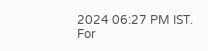2024 06:27 PM IST. For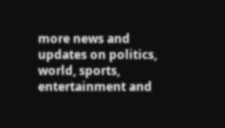more news and updates on politics, world, sports, entertainment and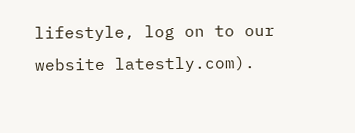lifestyle, log on to our website latestly.com).